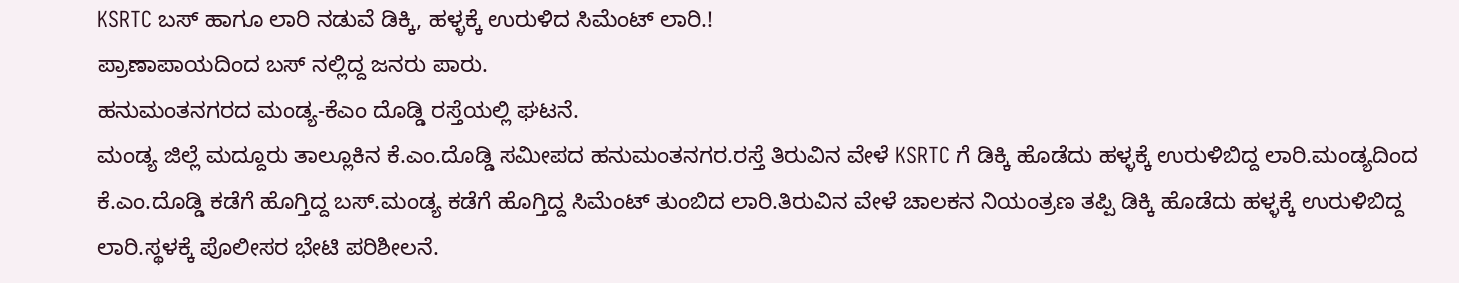KSRTC ಬಸ್ ಹಾಗೂ ಲಾರಿ ನಡುವೆ ಡಿಕ್ಕಿ, ಹಳ್ಳಕ್ಕೆ ಉರುಳಿದ ಸಿಮೆಂಟ್ ಲಾರಿ.!
ಪ್ರಾಣಾಪಾಯದಿಂದ ಬಸ್ ನಲ್ಲಿದ್ದ ಜನರು ಪಾರು.
ಹನುಮಂತನಗರದ ಮಂಡ್ಯ-ಕೆಎಂ ದೊಡ್ಡಿ ರಸ್ತೆಯಲ್ಲಿ ಘಟನೆ.
ಮಂಡ್ಯ ಜಿಲ್ಲೆ ಮದ್ದೂರು ತಾಲ್ಲೂಕಿನ ಕೆ.ಎಂ.ದೊಡ್ಡಿ ಸಮೀಪದ ಹನುಮಂತನಗರ.ರಸ್ತೆ ತಿರುವಿನ ವೇಳೆ KSRTC ಗೆ ಡಿಕ್ಕಿ ಹೊಡೆದು ಹಳ್ಳಕ್ಕೆ ಉರುಳಿಬಿದ್ದ ಲಾರಿ.ಮಂಡ್ಯದಿಂದ ಕೆ.ಎಂ.ದೊಡ್ಡಿ ಕಡೆಗೆ ಹೊಗ್ತಿದ್ದ ಬಸ್.ಮಂಡ್ಯ ಕಡೆಗೆ ಹೊಗ್ತಿದ್ದ ಸಿಮೆಂಟ್ ತುಂಬಿದ ಲಾರಿ.ತಿರುವಿನ ವೇಳೆ ಚಾಲಕನ ನಿಯಂತ್ರಣ ತಪ್ಪಿ ಡಿಕ್ಕಿ ಹೊಡೆದು ಹಳ್ಳಕ್ಕೆ ಉರುಳಿಬಿದ್ದ ಲಾರಿ.ಸ್ಥಳಕ್ಕೆ ಪೊಲೀಸರ ಭೇಟಿ ಪರಿಶೀಲನೆ.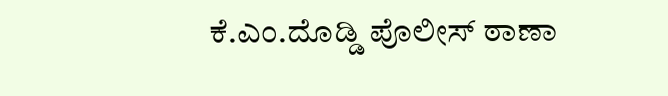ಕೆ.ಎಂ.ದೊಡ್ಡಿ ಪೊಲೀಸ್ ಠಾಣಾ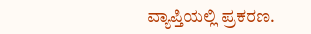ವ್ಯಾಪ್ತಿಯಲ್ಲಿ ಪ್ರಕರಣ.